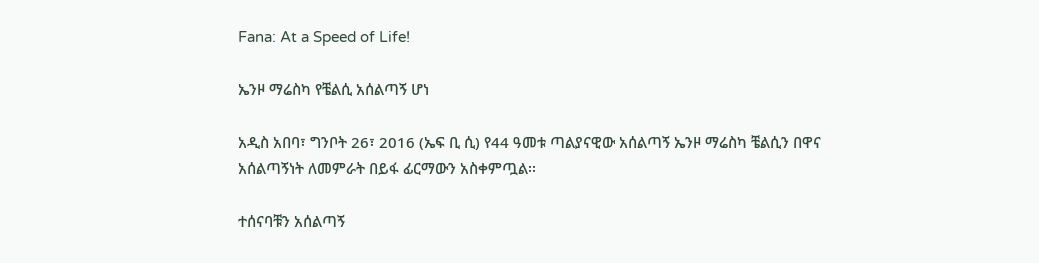Fana: At a Speed of Life!

ኤንዞ ማሬስካ የቼልሲ አሰልጣኝ ሆነ

አዲስ አበባ፣ ግንቦት 26፣ 2016 (ኤፍ ቢ ሲ) የ44 ዓመቱ ጣልያናዊው አሰልጣኝ ኤንዞ ማሬስካ ቼልሲን በዋና አሰልጣኝነት ለመምራት በይፋ ፊርማውን አስቀምጧል፡፡

ተሰናባቹን አሰልጣኝ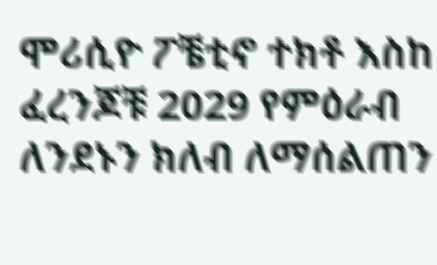ሞሪሲዮ ፖቼቲኖ ተክቶ እስከ ፈረንጆቹ 2029 የምዕራብ ለንደኑን ክለብ ለማሰልጠን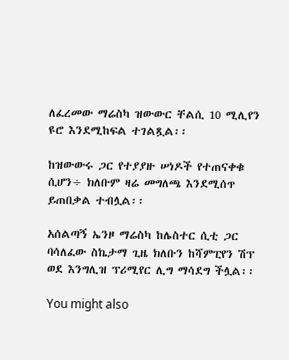ለፈረመው ማሬስካ ዝውውር ቸልሲ 10 ሚሊየን ዩሮ እንደሚከፍል ተገልጿል፡፡

ከዝውውሩ ጋር የተያያዙ ሠነዶች የተጠናቀቁ ሲሆን÷ ክለቡም ዛሬ መግለጫ እንደሚሰጥ ይጠበቃል ተብሏል፡፡

አሰልጣኝ ኤንዞ ማሬስካ ከሌስተር ሲቲ ጋር ባሳለፈው ስኬታማ ጊዜ ክለቡን ከሻምፒየን ሽፕ ወደ እንግሊዝ ፕሪሚየር ሊግ ማሳደግ ችሏል፡፡

You might also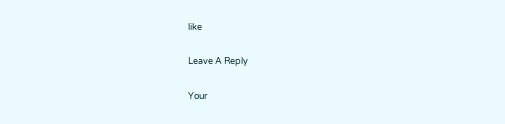like

Leave A Reply

Your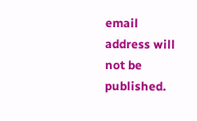email address will not be published.